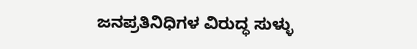ಜನಪ್ರತಿನಿಧಿಗಳ ವಿರುದ್ಧ ಸುಳ್ಳು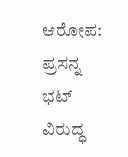ಆರೋಪ: ಪ್ರಸನ್ನ ಭಟ್ ವಿರುದ್ಧ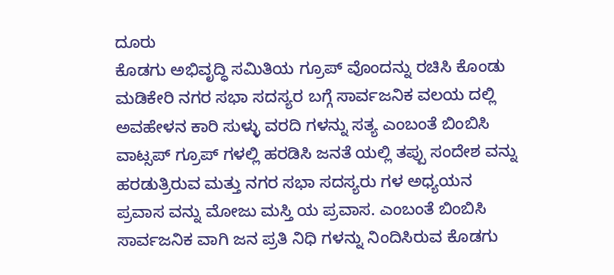ದೂರು
ಕೊಡಗು ಅಭಿವೃದ್ಧಿ ಸಮಿತಿಯ ಗ್ರೂಪ್ ವೊಂದನ್ನು ರಚಿಸಿ ಕೊಂಡು ಮಡಿಕೇರಿ ನಗರ ಸಭಾ ಸದಸ್ಯರ ಬಗ್ಗೆ ಸಾರ್ವಜನಿಕ ವಲಯ ದಲ್ಲಿ ಅವಹೇಳನ ಕಾರಿ ಸುಳ್ಳು ವರದಿ ಗಳನ್ನು ಸತ್ಯ ಎಂಬಂತೆ ಬಿಂಬಿಸಿ ವಾಟ್ಸಪ್ ಗ್ರೂಪ್ ಗಳಲ್ಲಿ ಹರಡಿಸಿ ಜನತೆ ಯಲ್ಲಿ ತಪ್ಪು ಸಂದೇಶ ವನ್ನು ಹರಡುತ್ರಿರುವ ಮತ್ತು ನಗರ ಸಭಾ ಸದಸ್ಯರು ಗಳ ಅಧ್ಯಯನ ಪ್ರವಾಸ ವನ್ನು ಮೋಜು ಮಸ್ತಿ ಯ ಪ್ರವಾಸ. ಎಂಬಂತೆ ಬಿಂಬಿಸಿ ಸಾರ್ವಜನಿಕ ವಾಗಿ ಜನ ಪ್ರತಿ ನಿಧಿ ಗಳನ್ನು ನಿಂದಿಸಿರುವ ಕೊಡಗು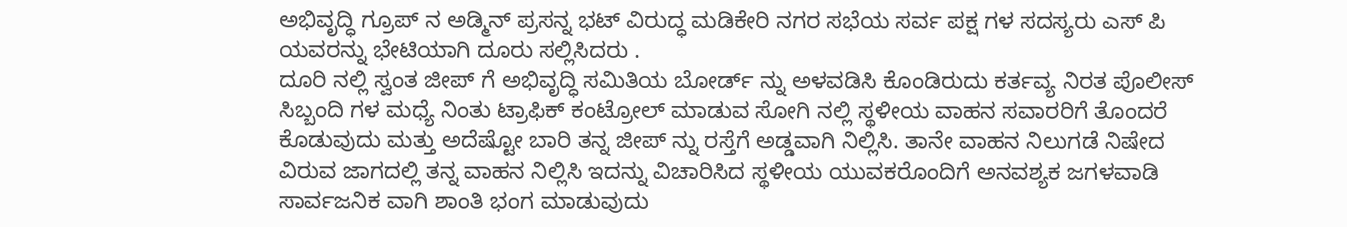ಅಭಿವೃದ್ಧಿ ಗ್ರೂಪ್ ನ ಅಡ್ಮಿನ್ ಪ್ರಸನ್ನ ಭಟ್ ವಿರುದ್ಧ ಮಡಿಕೇರಿ ನಗರ ಸಭೆಯ ಸರ್ವ ಪಕ್ಷ ಗಳ ಸದಸ್ಯರು ಎಸ್ ಪಿ ಯವರನ್ನು ಭೇಟಿಯಾಗಿ ದೂರು ಸಲ್ಲಿಸಿದರು .
ದೂರಿ ನಲ್ಲಿ ಸ್ವಂತ ಜೀಪ್ ಗೆ ಅಭಿವೃದ್ಧಿ ಸಮಿತಿಯ ಬೋರ್ಡ್ ನ್ನು ಅಳವಡಿಸಿ ಕೊಂಡಿರುದು ಕರ್ತವ್ಯ ನಿರತ ಪೊಲೀಸ್ ಸಿಬ್ಬಂದಿ ಗಳ ಮಧ್ಯೆ ನಿಂತು ಟ್ರಾಫಿಕ್ ಕಂಟ್ರೋಲ್ ಮಾಡುವ ಸೋಗಿ ನಲ್ಲಿ ಸ್ಥಳೀಯ ವಾಹನ ಸವಾರರಿಗೆ ತೊಂದರೆ ಕೊಡುವುದು ಮತ್ತು ಅದೆಷ್ಟೋ ಬಾರಿ ತನ್ನ ಜೀಪ್ ನ್ನು ರಸ್ತೆಗೆ ಅಡ್ಡವಾಗಿ ನಿಲ್ಲಿಸಿ. ತಾನೇ ವಾಹನ ನಿಲುಗಡೆ ನಿಷೇದ ವಿರುವ ಜಾಗದಲ್ಲಿ ತನ್ನ ವಾಹನ ನಿಲ್ಲಿಸಿ ಇದನ್ನು ವಿಚಾರಿಸಿದ ಸ್ಥಳೀಯ ಯುವಕರೊಂದಿಗೆ ಅನವಶ್ಯಕ ಜಗಳವಾಡಿ ಸಾರ್ವಜನಿಕ ವಾಗಿ ಶಾಂತಿ ಭಂಗ ಮಾಡುವುದು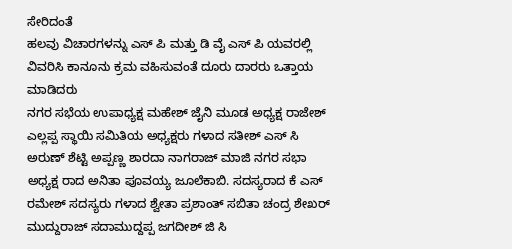ಸೇರಿದಂತೆ
ಹಲವು ವಿಚಾರಗಳನ್ನು ಎಸ್ ಪಿ ಮತ್ತು ಡಿ ವೈ ಎಸ್ ಪಿ ಯವರಲ್ಲಿ ವಿವರಿಸಿ ಕಾನೂನು ಕ್ರಮ ವಹಿಸುವಂತೆ ದೂರು ದಾರರು ಒತ್ತಾಯ ಮಾಡಿದರು
ನಗರ ಸಭೆಯ ಉಪಾಧ್ಯಕ್ಷ ಮಹೇಶ್ ಜೈನಿ ಮೂಡ ಅಧ್ಯಕ್ಷ ರಾಜೇಶ್ ಎಲ್ಲಪ್ಪ ಸ್ಥಾಯಿ ಸಮಿತಿಯ ಅಧ್ಯಕ್ಷರು ಗಳಾದ ಸತೀಶ್ ಎಸ್ ಸಿ ಅರುಣ್ ಶೆಟ್ಟಿ ಅಪ್ಪಣ್ಣ ಶಾರದಾ ನಾಗರಾಜ್ ಮಾಜಿ ನಗರ ಸಭಾ ಅಧ್ಯಕ್ಷ ರಾದ ಅನಿತಾ ಪೂವಯ್ಯ ಜೂಲೆಕಾಬಿ. ಸದಸ್ಯರಾದ ಕೆ ಎಸ್ ರಮೇಶ್ ಸದಸ್ಯರು ಗಳಾದ ಶ್ವೇತಾ ಪ್ರಶಾಂತ್ ಸಬಿತಾ ಚಂದ್ರ ಶೇಖರ್ ಮುದ್ದುರಾಜ್ ಸದಾಮುದ್ದಪ್ಪ ಜಗದೀಶ್ ಜಿ ಸಿ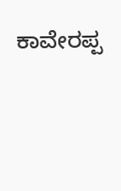ಕಾವೇರಪ್ಪ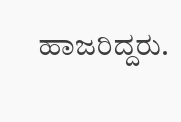ಹಾಜರಿದ್ದರು.